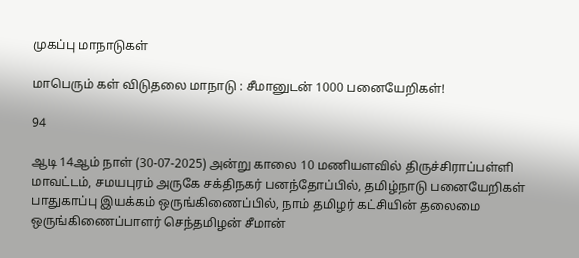முகப்பு மாநாடுகள்

மாபெரும் கள் விடுதலை மாநாடு : சீமானுடன் 1000 பனையேறிகள்!

94

ஆடி 14ஆம் நாள் (30-07-2025) அன்று காலை 10 மணியளவில் திருச்சிராப்பள்ளி மாவட்டம், சமயபுரம் அருகே சக்திநகர் பனந்தோப்பில், தமிழ்நாடு பனையேறிகள் பாதுகாப்பு இயக்கம் ஒருங்கிணைப்பில், நாம் தமிழர் கட்சியின் தலைமை ஒருங்கிணைப்பாளர் செந்தமிழன் சீமான்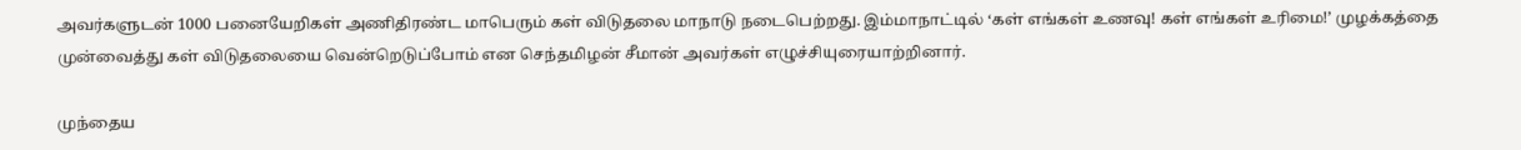அவர்களுடன் 1000 பனையேறிகள் அணிதிரண்ட மாபெரும் கள் விடுதலை மாநாடு நடைபெற்றது. இம்மாநாட்டில் ‘கள் எங்கள் உணவு! கள் எங்கள் உரிமை!’ முழக்கத்தை முன்வைத்து கள் விடுதலையை வென்றெடுப்போம் என செந்தமிழன் சீமான் அவர்கள் எழுச்சியுரையாற்றினார்.

முந்தைய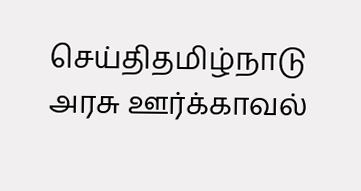செய்திதமிழ்நாடு அரசு ஊர்க்காவல்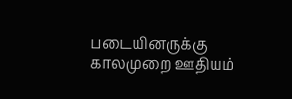படையினருக்கு காலமுறை ஊதியம்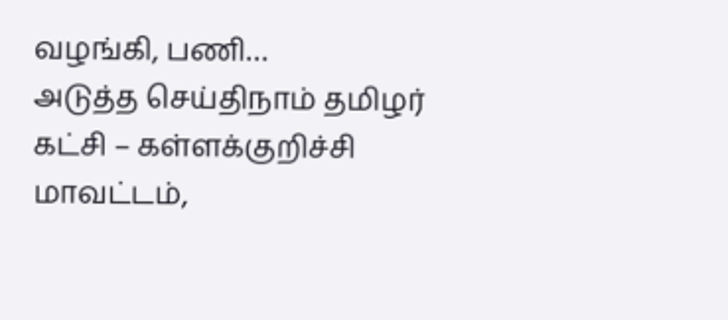வழங்கி, பணி…
அடுத்த செய்திநாம் தமிழர் கட்சி – கள்ளக்குறிச்சி மாவட்டம்,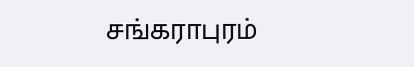சங்கராபுரம்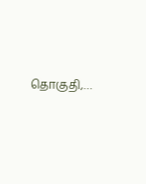தொகுதி,…